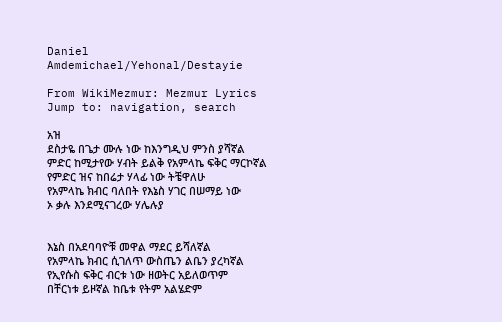Daniel Amdemichael/Yehonal/Destayie

From WikiMezmur: Mezmur Lyrics
Jump to: navigation, search

አዝ
ደስታዬ በጌታ ሙሉ ነው ከእንግዲህ ምንስ ያሻኛል
ምድር ከሚታየው ሃብት ይልቅ የአምላኬ ፍቅር ማርኮኛል
የምድር ዝና ከበሬታ ሃላፊ ነው ትቼዋለሁ
የአምላኬ ክብር ባለበት የእኔስ ሃገር በሠማይ ነው
ኦ ቃሉ እንደሚናገረው ሃሌሉያ


እኔስ በአደባባዮቹ መዋል ማደር ይሻለኛል
የአምላኬ ክብር ሲገለጥ ውስጤን ልቤን ያረካኛል
የኢየሱስ ፍቅር ብርቱ ነው ዘወትር አይለወጥም
በቸርነቱ ይዞኛል ከቤቱ የትም አልሄድም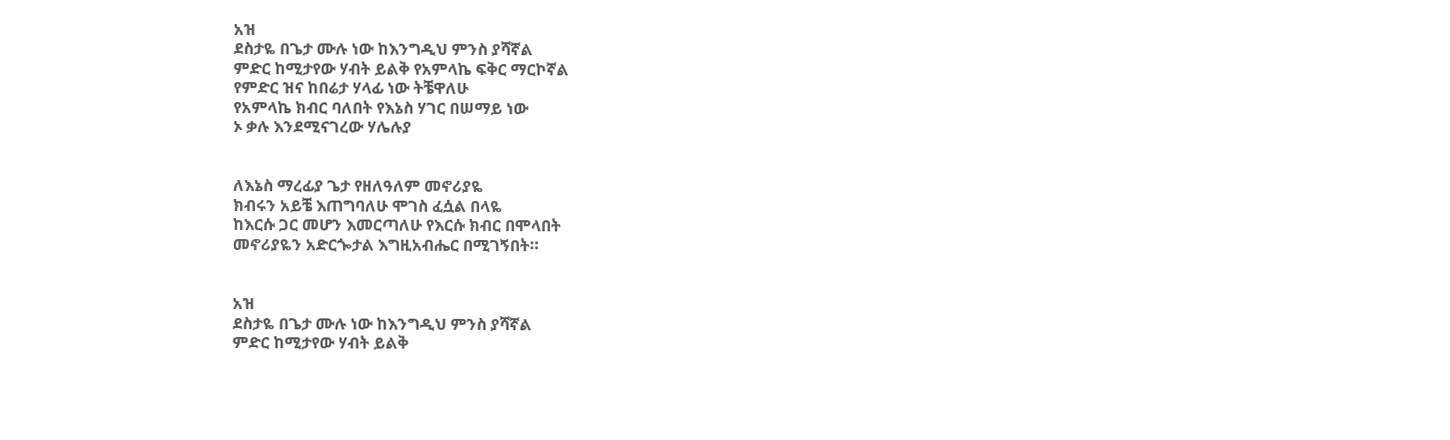አዝ
ደስታዬ በጌታ ሙሉ ነው ከእንግዲህ ምንስ ያሻኛል
ምድር ከሚታየው ሃብት ይልቅ የአምላኬ ፍቅር ማርኮኛል
የምድር ዝና ከበሬታ ሃላፊ ነው ትቼዋለሁ
የአምላኬ ክብር ባለበት የእኔስ ሃገር በሠማይ ነው
ኦ ቃሉ እንደሚናገረው ሃሌሉያ


ለእኔስ ማረፊያ ጌታ የዘለዓለም መኖሪያዬ
ክብሩን አይቼ እጠግባለሁ ሞገስ ፈሷል በላዬ
ከእርሱ ጋር መሆን እመርጣለሁ የእርሱ ክብር በሞላበት
መኖሪያዬን አድርጐታል እግዚአብሔር በሚገኝበት።


አዝ
ደስታዬ በጌታ ሙሉ ነው ከእንግዲህ ምንስ ያሻኛል
ምድር ከሚታየው ሃብት ይልቅ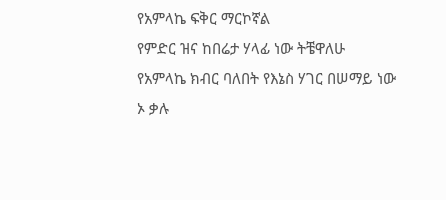የአምላኬ ፍቅር ማርኮኛል
የምድር ዝና ከበሬታ ሃላፊ ነው ትቼዋለሁ
የአምላኬ ክብር ባለበት የእኔስ ሃገር በሠማይ ነው
ኦ ቃሉ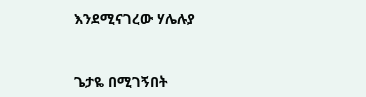እንደሚናገረው ሃሌሉያ


ጌታዬ በሚገኝበት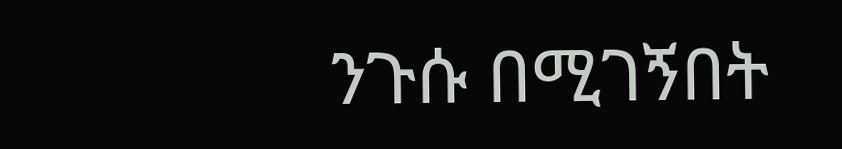ንጉሱ በሚገኝበት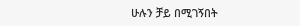ሁሉን ቻይ በሚገኝበት